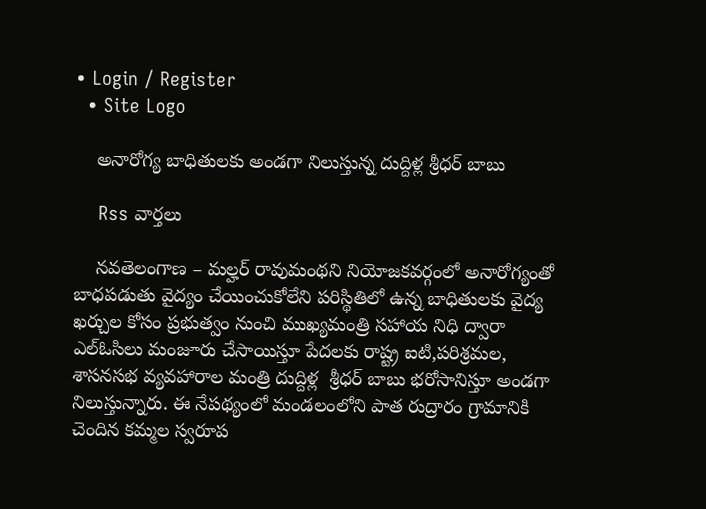• Login / Register
  • Site Logo

    అనారోగ్య బాధితులకు అండగా నిలుస్తున్న దుద్దిళ్ల శ్రీధర్ బాబు

    Rss వార్తలు

    నవతెలంగాణ – మల్హర్ రావుమంథని నియోజకవర్గంలో అనారోగ్యంతో బాధపడుతు వైద్యం చేయించుకోలేని పరిస్థితిలో ఉన్న బాధితులకు వైద్య ఖర్చుల కోసం ప్రభుత్వం నుంచి ముఖ్యమంత్రి సహాయ నిధి ద్వారా ఎల్ఓసిలు మంజూరు చేసాయిస్తూ పేదలకు రాష్ట్ర ఐటి,పరిశ్రమల, శాసనసభ వ్యవహారాల మంత్రి దుద్దిళ్ల  శ్రీధర్ బాబు భరోసానిస్తూ అండగా నిలుస్తున్నారు. ఈ నేపథ్యంలో మండలంలోని పాత రుద్రారం గ్రామానికి చెందిన కమ్మల స్వరూప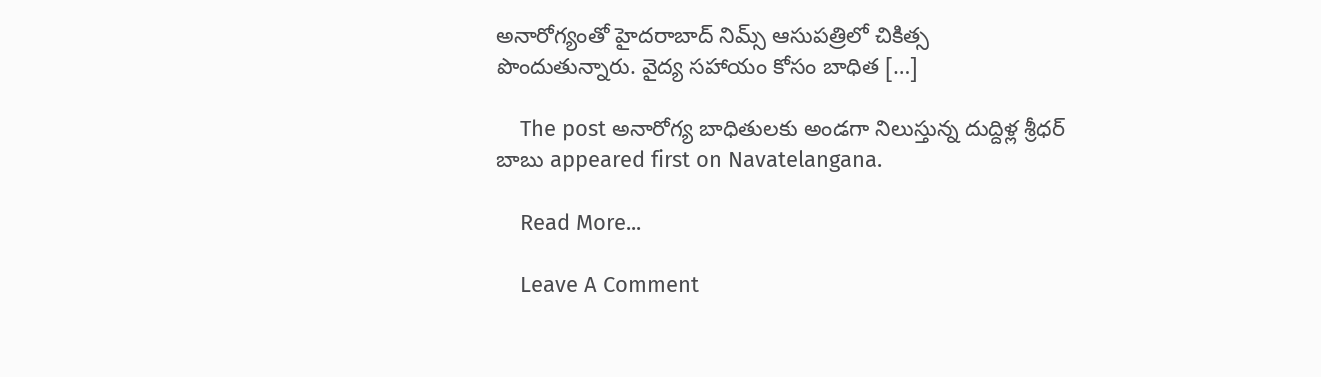అనారోగ్యంతో హైదరాబాద్ నిమ్స్ ఆసుపత్రిలో చికిత్స పొందుతున్నారు. వైద్య సహాయం కోసం బాధిత […]

    The post అనారోగ్య బాధితులకు అండగా నిలుస్తున్న దుద్దిళ్ల శ్రీధర్ బాబు appeared first on Navatelangana.

    Read More...

    Leave A Comment